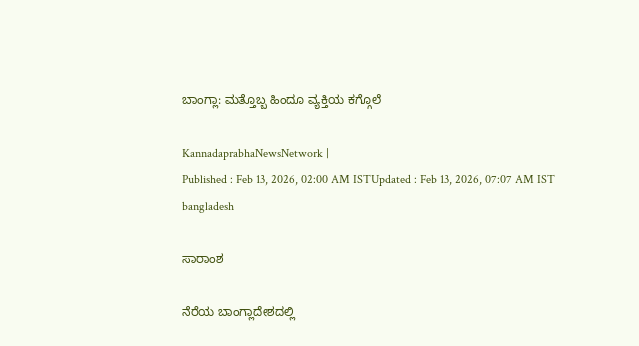ಬಾಂಗ್ಲಾ: ಮತ್ತೊಬ್ಬ ಹಿಂದೂ ವ್ಯಕ್ತಿಯ ಕಗ್ಗೊಲೆ

KannadaprabhaNewsNetwork |
Published : Feb 13, 2026, 02:00 AM ISTUpdated : Feb 13, 2026, 07:07 AM IST
bangladesh

ಸಾರಾಂಶ

ನೆರೆಯ ಬಾಂಗ್ಲಾದೇಶದಲ್ಲಿ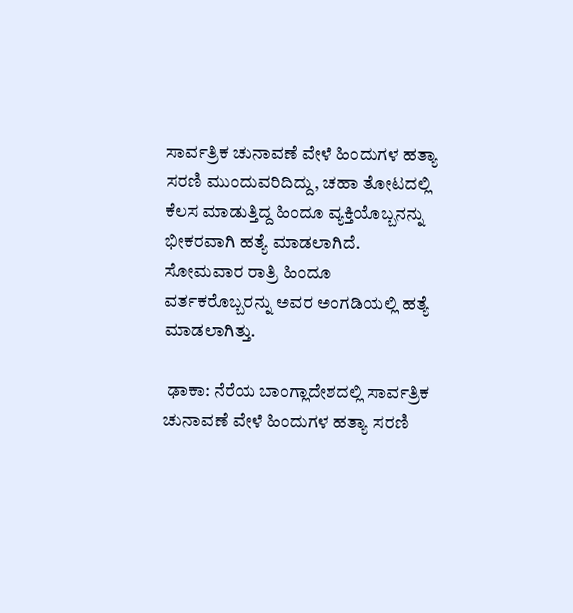ಸಾರ್ವತ್ರಿಕ ಚುನಾವಣೆ ವೇಳೆ ಹಿಂದುಗಳ ಹತ್ಯಾ ಸರಣಿ ಮುಂದುವರಿದಿದ್ದು, ಚಹಾ ತೋಟದಲ್ಲಿ ಕೆಲಸ ಮಾಡುತ್ತಿದ್ದ ಹಿಂದೂ ವ್ಯಕ್ತಿಯೊಬ್ಬನನ್ನು ಭೀಕರವಾಗಿ ಹತ್ಯೆ ಮಾಡಲಾಗಿದೆ. ಸೋಮವಾರ ರಾತ್ರಿ ಹಿಂದೂ ವರ್ತಕರೊಬ್ಬರನ್ನು ಅವರ ಅಂಗಡಿಯಲ್ಲಿ ಹತ್ಯೆ ಮಾಡಲಾಗಿತ್ತು.

 ಢಾಕಾ: ನೆರೆಯ ಬಾಂಗ್ಲಾದೇಶದಲ್ಲಿ ಸಾರ್ವತ್ರಿಕ ಚುನಾವಣೆ ವೇಳೆ ಹಿಂದುಗಳ ಹತ್ಯಾ ಸರಣಿ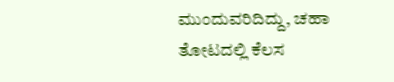ಮುಂದುವರಿದಿದ್ದು, ಚಹಾ ತೋಟದಲ್ಲಿ ಕೆಲಸ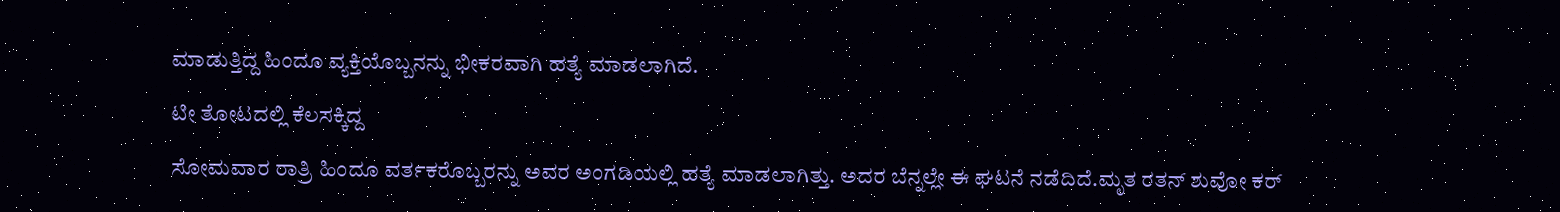ಮಾಡುತ್ತಿದ್ದ ಹಿಂದೂ ವ್ಯಕ್ತಿಯೊಬ್ಬನನ್ನು ಭೀಕರವಾಗಿ ಹತ್ಯೆ ಮಾಡಲಾಗಿದೆ.

ಟೀ ತೋಟದಲ್ಲಿ ಕೆಲಸಕ್ಕಿದ್ದ

ಸೋಮವಾರ ರಾತ್ರಿ ಹಿಂದೂ ವರ್ತಕರೊಬ್ಬರನ್ನು ಅವರ ಅಂಗಡಿಯಲ್ಲಿ ಹತ್ಯೆ ಮಾಡಲಾಗಿತ್ತು. ಅದರ ಬೆನ್ನಲ್ಲೇ ಈ ಘಟನೆ ನಡೆದಿದೆ.ಮೃತ ರತನ್‌ ಶುವೋ ಕರ್‌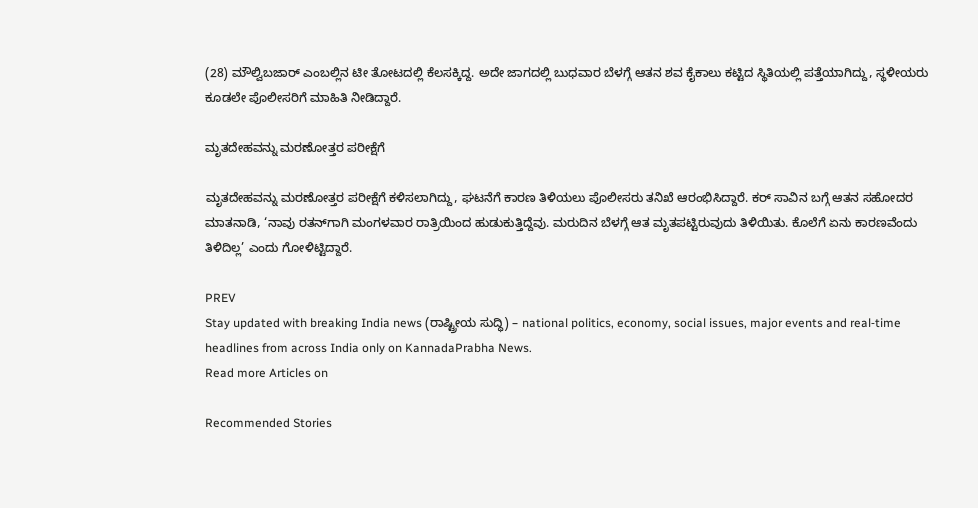(28) ಮೌಲ್ವಿಬಜಾರ್‌ ಎಂಬಲ್ಲಿನ ಟೀ ತೋಟದಲ್ಲಿ ಕೆಲಸಕ್ಕಿದ್ದ. ಅದೇ ಜಾಗದಲ್ಲಿ ಬುಧವಾರ ಬೆಳಗ್ಗೆ ಆತನ ಶವ ಕೈಕಾಲು ಕಟ್ಟಿದ ಸ್ಥಿತಿಯಲ್ಲಿ ಪತ್ತೆಯಾಗಿದ್ದು, ಸ್ಥಳೀಯರು ಕೂಡಲೇ ಪೊಲೀಸರಿಗೆ ಮಾಹಿತಿ ನೀಡಿದ್ದಾರೆ.

ಮೃತದೇಹವನ್ನು ಮರಣೋತ್ತರ ಪರೀಕ್ಷೆಗೆ

ಮೃತದೇಹವನ್ನು ಮರಣೋತ್ತರ ಪರೀಕ್ಷೆಗೆ ಕಳಿಸಲಾಗಿದ್ದು, ಘಟನೆಗೆ ಕಾರಣ ತಿಳಿಯಲು ಪೊಲೀಸರು ತನಿಖೆ ಆರಂಭಿಸಿದ್ದಾರೆ. ಕರ್‌ ಸಾವಿನ ಬಗ್ಗೆ ಆತನ ಸಹೋದರ ಮಾತನಾಡಿ, ‘ನಾವು ರತನ್‌ಗಾಗಿ ಮಂಗಳವಾರ ರಾತ್ರಿಯಿಂದ ಹುಡುಕುತ್ತಿದ್ದೆವು. ಮರುದಿನ ಬೆಳಗ್ಗೆ ಆತ ಮೃತಪಟ್ಟಿರುವುದು ತಿಳಿಯಿತು. ಕೊಲೆಗೆ ಏನು ಕಾರಣವೆಂದು ತಿಳಿದಿಲ್ಲ’ ಎಂದು ಗೋಳಿಟ್ಟಿದ್ದಾರೆ.

PREV
Stay updated with breaking India news (ರಾಷ್ಟ್ರೀಯ ಸುದ್ಧಿ) – national politics, economy, social issues, major events and real‑time headlines from across India only on KannadaPrabha News.
Read more Articles on

Recommended Stories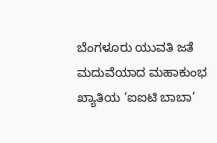ಬೆಂಗಳೂರು ಯುವತಿ ಜತೆ ಮದುವೆಯಾದ ಮಹಾಕುಂಭ ಖ್ಯಾತಿಯ ‘ಐಐಟಿ ಬಾಬಾ’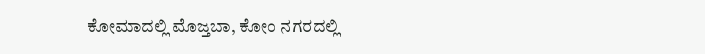ಕೋಮಾದಲ್ಲಿ ಮೊಜ್ತಬಾ, ಕೋಂ ನಗರದಲ್ಲಿ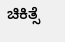ಚಿಕಿತ್ಸೆ